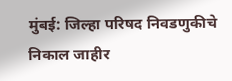मुंबई: जिल्हा परिषद निवडणुकीचे निकाल जाहीर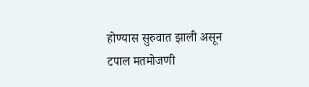होण्यास सुरुवात झाली असून टपाल मतमोजणी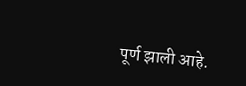पूर्ण झाली आहे.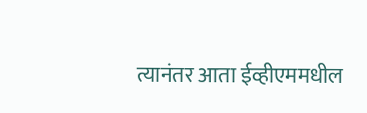त्यानंतर आता ईव्हीएममधील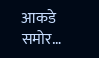आकडे समोर…